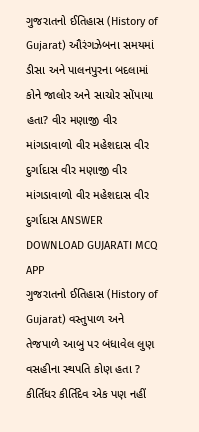ગુજરાતનો ઈતિહાસ (History of Gujarat) ઔરંગઝેબના સમયમાં ડીસા અને પાલનપુરના બદલામાં કોને જાલોર અને સાચોર સોંપાયા હતા? વીર મણાજી વીર માંગડાવાળો વીર મહેશદાસ વીર દુર્ગાદાસ વીર મણાજી વીર માંગડાવાળો વીર મહેશદાસ વીર દુર્ગાદાસ ANSWER DOWNLOAD GUJARATI MCQ APP
ગુજરાતનો ઈતિહાસ (History of Gujarat) વસ્તુપાળ અને તેજપાળે આબુ પર બંધાવેલ લુણ વસહીના સ્થપતિ કોણ હતા ? કીર્તિધર કીર્તિદેવ એક પણ નહીં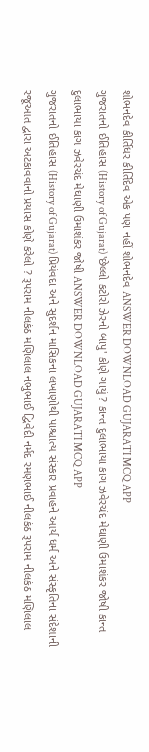શોભનદેવ કીર્તિધર કીર્તિદેવ એક પણ નહીં શોભનદેવ ANSWER DOWNLOAD GUJARATI MCQ APP
ગુજરાતનો ઈતિહાસ (History of Gujarat) 'છેલ્લો કટોરો ઝેરનો બાપુ' કોણે ગાયું ? કાન્ત દુલાભાયા કાગ ઝવેરચંદ મેઘાણી ઉમાશંકર જોષી કાન્ત દુલાભાયા કાગ ઝવેરચંદ મેઘાણી ઉમાશંકર જોષી ANSWER DOWNLOAD GUJARATI MCQ APP
ગુજરાતનો ઈતિહાસ (History of Gujarat) પ્રિયંવદા અને સુદર્શન માસિકના લખાણોથી પાશ્ચાત્ય સંસ્કાર પ્રવાહને આર્ય ધર્મ અને સંસ્કૃતિના સંદેશાની રજૂઆત દ્વારા અટકાવવાનો પ્રયાસ કોણે કરેલો ? રૂપરામ નીલકંઠ મણિલાલ નભુભાઈ દ્વિવેદી નર્મદ રમણભાઈ નીલકંઠ રૂપરામ નીલકંઠ મણિલાલ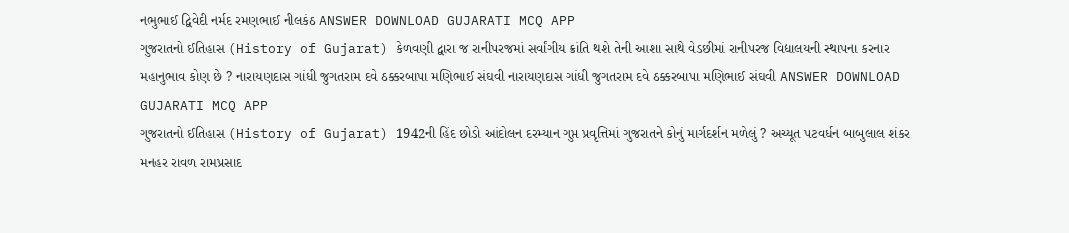નભુભાઈ દ્વિવેદી નર્મદ રમણભાઈ નીલકંઠ ANSWER DOWNLOAD GUJARATI MCQ APP
ગુજરાતનો ઈતિહાસ (History of Gujarat) કેળવણી દ્વારા જ રાનીપરજમાં સર્વાંગીય ક્રાંતિ થશે તેની આશા સાથે વેડછીમાં રાનીપરજ વિદ્યાલયની સ્થાપના કરનાર મહાનુભાવ કોણ છે ? નારાયણદાસ ગાંધી જુગતરામ દવે ઠક્કરબાપા મણિભાઈ સંઘવી નારાયણદાસ ગાંધી જુગતરામ દવે ઠક્કરબાપા મણિભાઈ સંઘવી ANSWER DOWNLOAD GUJARATI MCQ APP
ગુજરાતનો ઈતિહાસ (History of Gujarat) 1942ની હિંદ છોડો આંદોલન દરમ્યાન ગુપ્ત પ્રવૃત્તિમાં ગુજરાતને કોનું માર્ગદર્શન મળેલું ? અચ્યૂત પટવર્ધન બાબુલાલ શંકર મનહર રાવળ રામપ્રસાદ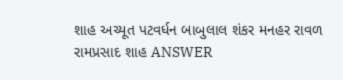શાહ અચ્યૂત પટવર્ધન બાબુલાલ શંકર મનહર રાવળ રામપ્રસાદ શાહ ANSWER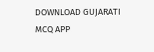DOWNLOAD GUJARATI MCQ APP